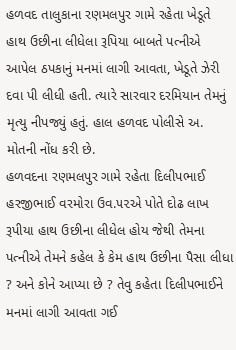હળવદ તાલુકાના રણમલપુર ગામે રહેતા ખેડૂતે હાથ ઉછીના લીધેલા રૂપિયા બાબતે પત્નીએ આપેલ ઠપકાનું મનમાં લાગી આવતા, ખેડૂતે ઝેરી દવા પી લીધી હતી. ત્યારે સારવાર દરમિયાન તેમનું મૃત્યુ નીપજ્યું હતું. હાલ હળવદ પોલીસે અ. મોતની નોંધ કરી છે.
હળવદના રણમલપુર ગામે રહેતા દિલીપભાઈ હરજીભાઈ વરમોરા ઉવ.૫૨એ પોતે દોઢ લાખ રૂપીયા હાથ ઉછીના લીધેલ હોય જેથી તેમના પત્નીએ તેમને કહેલ કે કેમ હાથ ઉછીના પૈસા લીધા ? અને કોને આપ્યા છે ? તેવુ કહેતા દિલીપભાઈને મનમાં લાગી આવતા ગઈ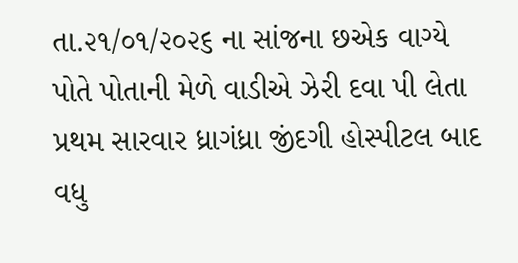તા.૨૧/૦૧/૨૦૨૬ ના સાંજના છએક વાગ્યે પોતે પોતાની મેળે વાડીએ ઝેરી દવા પી લેતા પ્રથમ સારવાર ધ્રાગંધ્રા જીંદગી હોસ્પીટલ બાદ વધુ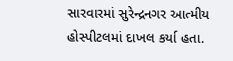સારવારમાં સુરેન્દ્રનગર આત્મીય હોસ્પીટલમાં દાખલ કર્યા હતા.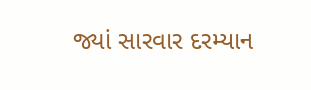જ્યાં સારવાર દરમ્યાન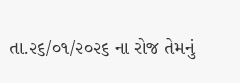તા.૨૬/૦૧/૨૦૨૬ ના રોજ તેમનું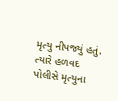મૃત્યુ નીપજ્યું હતું. ત્યારે હળવદ પોલીસે મૃત્યુના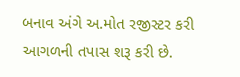બનાવ અંગે અ.મોત રજીસ્ટર કરી આગળની તપાસ શરૂ કરી છે.